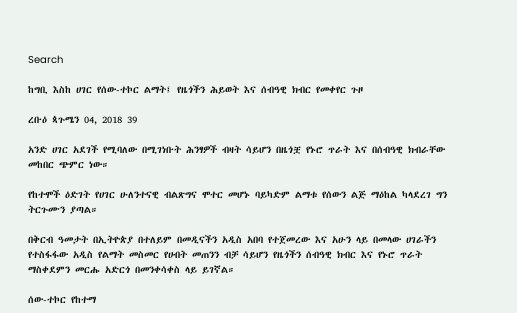Search

ከግቢ እስከ ሀገር የሰው-ተኮር ልማት፤ የዜጎችን ሕይወት እና ሰብዓዊ ክብር የመቀየር ጉዞ

ረቡዕ ጳጉሜን 04, 2018 39

አንድ ሀገር አደገች የሚባለው በሚገነቡት ሕንፃዎች ብዛት ሳይሆን በዜጎቿ የኑሮ ጥራት እና በሰብዓዊ ክብራቸው መከበር ጭምር ነው።

የከተሞች ዕድገት የሀገር ሁለንተናዊ ብልጽግና ሞተር መሆኑ ባይካድም ልማቱ የሰውን ልጅ ማዕከል ካላደረገ ግን ትርጉሙን ያጣል።

በቅርብ ዓመታት በኢትዮጵያ በተለይም በመዲናችን አዲስ አበባ የተጀመረው እና አሁን ላይ በመላው ሀገራችን የተስፋፋው አዲስ የልማት መስመር የሀብት መጠንን ብቻ ሳይሆን የዜጎችን ሰብዓዊ ክብር እና የኑሮ ጥራት ማስቀደምን መርሑ አድርጎ በመንቀሳቀስ ላይ ይገኛል።

ሰው-ተኮር የከተማ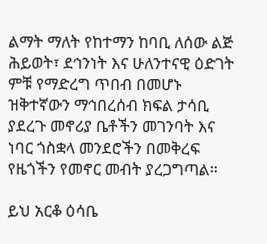ልማት ማለት የከተማን ከባቢ ለሰው ልጅ ሕይወት፣ ደኅንነት እና ሁለንተናዊ ዕድገት ምቹ የማድረግ ጥበብ በመሆኑ ዝቅተኛውን ማኅበረሰብ ክፍል ታሳቢ ያደረጉ መኖሪያ ቤቶችን መገንባት እና ነባር ጎስቋላ መንደሮችን በመቅረፍ የዜጎችን የመኖር መብት ያረጋግጣል።

ይህ አርቆ ዕሳቤ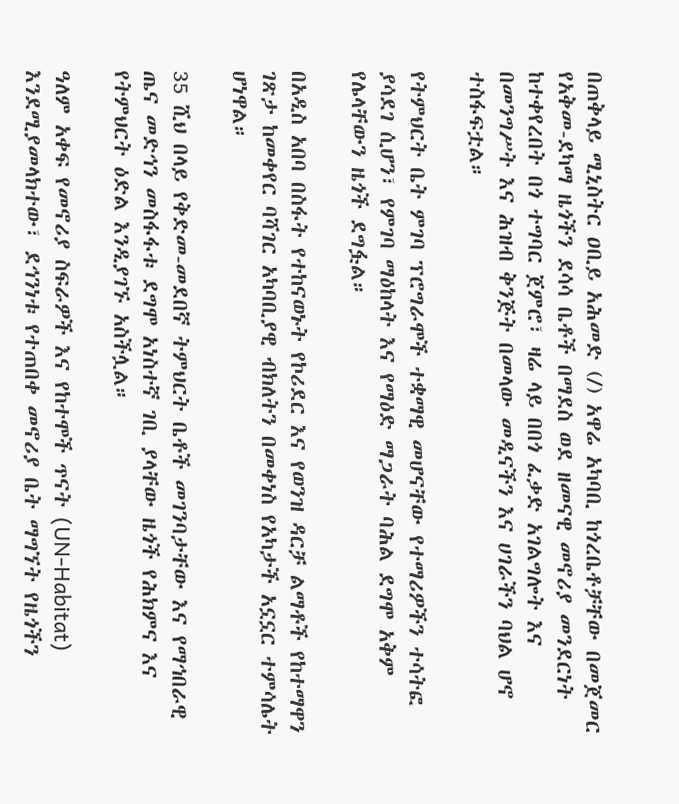በጠቅላይ ሚኒስትር ዐቢይ አሕመድ (/) አዋሬ አካባቢ ከጎረቤቶቻቸው በመጀመር የአቅመ-ደካማ ዜጎችን ደሳሳ ቤቶች በማደስ ወደ ዘመናዊ መኖሪያ መንደርነት ከተቀየረበት በጎ ተግባር ጀምሮ፣ ዛሬ ላይ በበጎ ፈቃድ አገልግሎት እና በመንግሥት እና ሕዝብ ቅንጅት በመላው መዲናችን እና ሀገራችን ባህል ሆኖ ተስፋፍቷል።

የትምህርት ቤት ምገባ ፕሮግራሞች ተቋማዊ መሆናቸው የተማሪዎችን ተሳትፎ ያሳደገ ሲሆን፣ የምገባ ማዕከላት እና የማዕድ ማጋራት ባሕል ደግሞ አቅም የሌላቸውን ዜጎች ደግፏል።

በአዲስ አበባ በስፋት የተከናወኑት የኮሪደር እና የወንዝ ዳርቻ ልማቶች የከተማዋን ገጽታ ከመቀየር ባሻገር አካባቢያዊ ብክለትን በመቀነስ የአካታች አኗኗር ተምሳሌት ሆነዋል።

35 ሺህ በላይ የቅድመ-መደበኛ ትምህርት ቤቶች መገንባታቸው እና የማኅበራዊ ጤና መድኅን መስፋፋቱ ደግሞ አነስተኛ ገቢ ያላቸው ዜጎች የሕክምና እና የትምህርት ዕድል እንዲያገኙ አስችሏል።

ዓለም አቀፍ የመኖሪያ ስፍራዎች እና የከተሞች ጥናት (UN-Habitat) እንደሚያመላክተው፣ ደኅንነቱ የተጠበቀ መኖሪያ ቤት ማግኘት የዜጎችን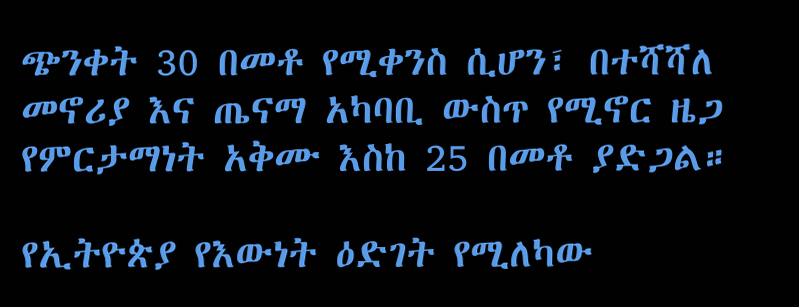ጭንቀት 30 በመቶ የሚቀንስ ሲሆን፣ በተሻሻለ መኖሪያ እና ጤናማ አካባቢ ውስጥ የሚኖር ዜጋ የምርታማነት አቅሙ እስከ 25 በመቶ ያድጋል።

የኢትዮጵያ የእውነት ዕድገት የሚለካው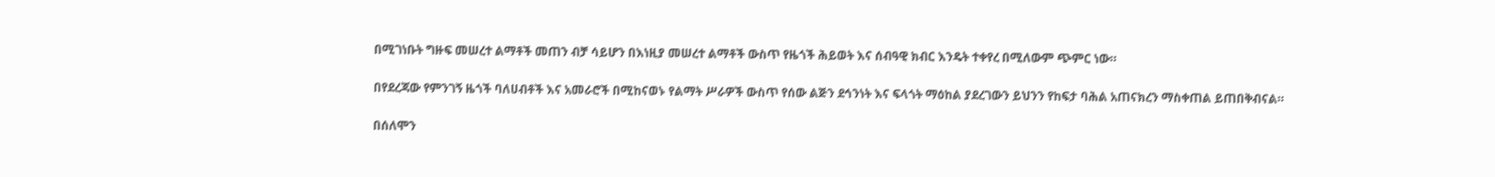በሚገነቡት ግዙፍ መሠረተ ልማቶች መጠን ብቻ ሳይሆን በእነዚያ መሠረተ ልማቶች ውስጥ የዜጎች ሕይወት እና ሰብዓዊ ክብር እንዴት ተቀየረ በሚለውም ጭምር ነው።

በየደረጃው የምንገኝ ዜጎች ባለሀብቶች እና አመራሮች በሚከናወኑ የልማት ሥራዎች ውስጥ የሰው ልጅን ደኅንነት እና ፍላጎት ማዕከል ያደረገውን ይህንን የከፍታ ባሕል አጠናክረን ማስቀጠል ይጠበቅብናል።

በሰለሞን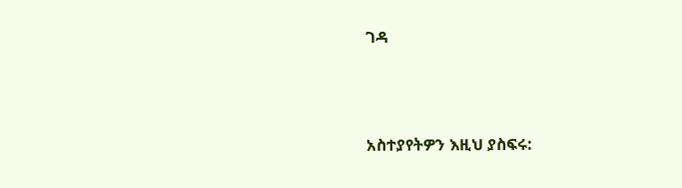ገዳ



አስተያየትዎን እዚህ ያስፍሩ: